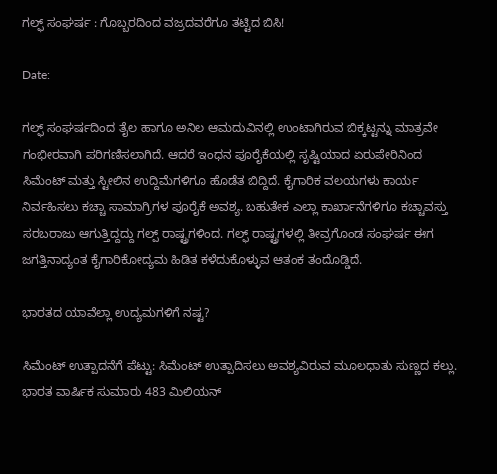ಗಲ್ಫ್‌ ಸಂಘರ್ಷ : ಗೊಬ್ಬರದಿಂದ ವಜ್ರದವರೆಗೂ ತಟ್ಟಿದ ಬಿಸಿ!

Date:

ಗಲ್ಫ್ ಸಂಘರ್ಷದಿಂದ ತೈಲ ಹಾಗೂ ಅನಿಲ ಆಮದುವಿನಲ್ಲಿ ಉಂಟಾಗಿರುವ ಬಿಕ್ಕಟ್ಟನ್ನು ಮಾತ್ರವೇ ಗಂಭೀರವಾಗಿ ಪರಿಗಣಿಸಲಾಗಿದೆ. ಆದರೆ ಇಂಧನ ಪೂರೈಕೆಯಲ್ಲಿ ಸೃಷ್ಟಿಯಾದ ಏರುಪೇರಿನಿಂದ ಸಿಮೆಂಟ್‌ ಮತ್ತು ಸ್ಟೀಲಿನ ಉದ್ದಿಮೆಗಳಿಗೂ ಹೊಡೆತ ಬಿದ್ದಿದೆ. ಕೈಗಾರಿಕ ವಲಯಗಳು ಕಾರ್ಯ ನಿರ್ವಹಿಸಲು ಕಚ್ಚಾ ಸಾಮಾಗ್ರಿಗಳ ಪೂರೈಕೆ ಅವಶ್ಯ. ಬಹುತೇಕ ಎಲ್ಲಾ ಕಾರ್ಖಾನೆಗಳಿಗೂ ಕಚ್ಚಾವಸ್ತು ಸರಬರಾಜು ಆಗುತ್ತಿದ್ದದ್ದು ಗಲ್ಪ್‌ ರಾಷ್ಟ್ರಗಳಿಂದ. ಗಲ್ಫ್‌ ರಾಷ್ಟ್ರಗಳಲ್ಲಿ ತೀವ್ರಗೊಂಡ ಸಂಘರ್ಷ ಈಗ ಜಗತ್ತಿನಾದ್ಯಂತ ಕೈಗಾರಿಕೋದ್ಯಮ ಹಿಡಿತ ಕಳೆದುಕೊಳ್ಳುವ ಆತಂಕ ತಂದೊಡ್ಡಿದೆ.

ಭಾರತದ ಯಾವೆಲ್ಲಾ ಉದ್ಯಮಗಳಿಗೆ ನಷ್ಟ?

ಸಿಮೆಂಟ್‌ ಉತ್ಪಾದನೆಗೆ ಪೆಟ್ಟು: ಸಿಮೆಂಟ್‌ ಉತ್ಪಾದಿಸಲು ಅವಶ್ಯವಿರುವ ಮೂಲಧಾತು ಸುಣ್ಣದ ಕಲ್ಲು. ಭಾರತ ವಾರ್ಷಿಕ ಸುಮಾರು 483 ಮಿಲಿಯನ್‌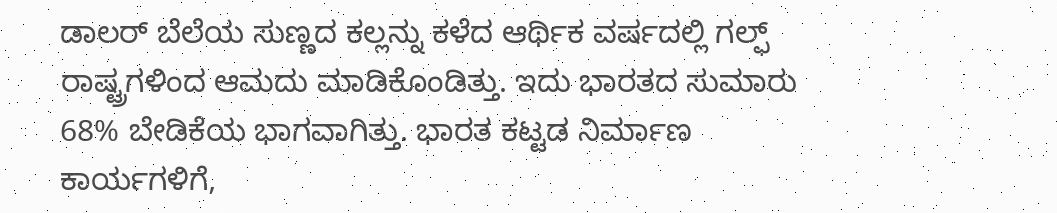ಡಾಲರ್‌ ಬೆಲೆಯ ಸುಣ್ಣದ ಕಲ್ಲನ್ನು ಕಳೆದ ಆರ್ಥಿಕ ವರ್ಷದಲ್ಲಿ ಗಲ್ಫ್‌ ರಾಷ್ಟ್ರಗಳಿಂದ ಆಮದು ಮಾಡಿಕೊಂಡಿತ್ತು. ಇದು ಭಾರತದ ಸುಮಾರು 68% ಬೇಡಿಕೆಯ ಭಾಗವಾಗಿತ್ತು. ಭಾರತ ಕಟ್ಟಡ ನಿರ್ಮಾಣ ಕಾರ್ಯಗಳಿಗೆ,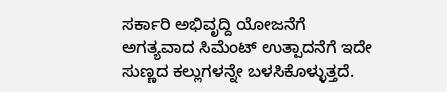ಸರ್ಕಾರಿ ಅಭಿವೃದ್ದಿ ಯೋಜನೆಗೆ ಅಗತ್ಯವಾದ ಸಿಮೆಂಟ್‌ ಉತ್ಪಾದನೆಗೆ ಇದೇ  ಸುಣ್ಣದ ಕಲ್ಲುಗಳನ್ನೇ ಬಳಸಿಕೊಳ್ಳುತ್ತದೆ.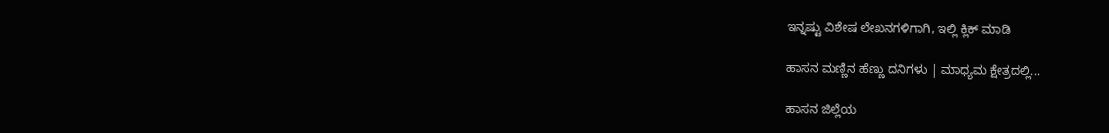ಇನ್ನಷ್ಟು ವಿಶೇಷ ಲೇಖನಗಳಿಗಾಗಿ, ಇಲ್ಲಿ ಕ್ಲಿಕ್ ಮಾಡಿ

ಹಾಸನ ಮಣ್ಣಿನ ಹೆಣ್ಣು ದನಿಗಳು | ಮಾಧ್ಯಮ ಕ್ಷೇತ್ರದಲ್ಲಿ...

ಹಾಸನ ಜಿಲ್ಲೆಯ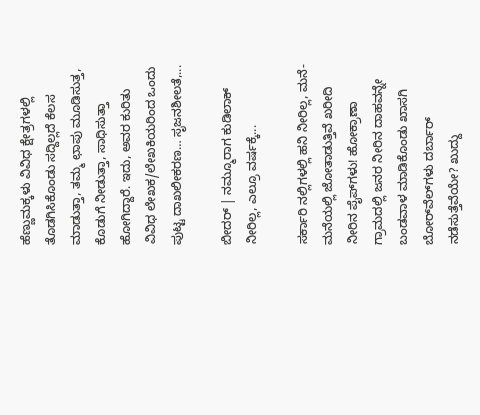ಹೆಣ್ಣುಮಕ್ಕಳು ವಿವಿಧ ಕ್ಷೇತ್ರಗಳಲ್ಲಿ ತೊಡಗಿಸಿಕೊಂಡು ಸದ್ದಿಲ್ಲದೆ ಕೆಲಸ ಮಾಡುತ್ತಾ, ತಮ್ಮ ಛಾಪು ಮೂಡಿಸುತ್ತ, ಕೊಡುಗೆ ನೀಡುತ್ತಾ, ಸಾಧಿಸುತ್ತಾ ಹೋಗಿದ್ದಾರೆ. ಇದು, ಅವರ ಕುರಿತು ವಿವಿಧ ಲೇಖಕ/ಲೇಖಕಿಯರಿಂದ ಒಂದು ಪುಟ್ಟ ದಾಖಲೀಕರಣ… ಸೃಜನಶೀಲತೆ,...

ಬೀದರ್ | ನಮ್ಮೂರಾಗ ಕುಡಿಲಾಕ್ ನೀರಿಲ್ಲ, ಎಲ್ರೂ ವರ್ಷಕ್ಕೆ...

ಸರ್ಕಾರಿ ನಲ್ಲಿಗಳಲ್ಲಿ ಹನಿ ನೀರಿಲ್ಲ, ಮನೆ-ಮನೆಯಲ್ಲಿ ಜೋತಾಡುತ್ತಿವೆ ಖರೀದಿ ನೀರಿನ ಪೈಪ್‌ಗಳು! ಹೋಕ್ರಾಣಾ ಗ್ರಾಮದಲ್ಲಿ ಜನರ ನೀರಿನ ದಾಹವನ್ನೇ ಬಂಡವಾಳ ಮಾಡಿಕೊಂಡು ಖಾಸಗಿ ಬೋರ್‌ವೆಲ್‌ಗಳು ದರ್ಬಾರ್‌ ನಡೆಸುತ್ತೆವೆಯೇ? ಖುದ್ದು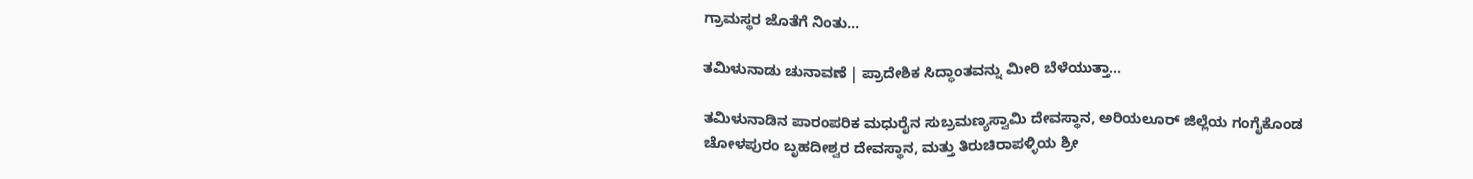ಗ್ರಾಮಸ್ಥರ ಜೊತೆಗೆ ನಿಂತು...

ತಮಿಳುನಾಡು ಚುನಾವಣೆ | ಪ್ರಾದೇಶಿಕ ಸಿದ್ಧಾಂತವನ್ನು ಮೀರಿ ಬೆಳೆಯುತ್ತಾ...

ತಮಿಳುನಾಡಿನ ಪಾರಂಪರಿಕ ಮಧುರೈನ ಸುಬ್ರಮಣ್ಯಸ್ವಾಮಿ ದೇವಸ್ಥಾನ, ಅರಿಯಲೂರ್ ಜಿಲ್ಲೆಯ ಗಂಗೈಕೊಂಡ ಚೋಳಪುರಂ ಬೃಹದೀಶ್ವರ ದೇವಸ್ಥಾನ, ಮತ್ತು ತಿರುಚಿರಾಪಳ್ಳಿಯ ಶ್ರೀ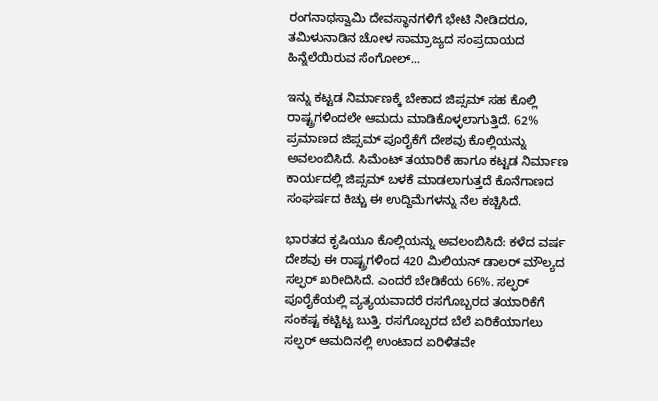ರಂಗನಾಥಸ್ವಾಮಿ ದೇವಸ್ಥಾನಗಳಿಗೆ ಭೇಟಿ ನೀಡಿದರೂ, ತಮಿಳುನಾಡಿನ ಚೋಳ ಸಾಮ್ರಾಜ್ಯದ ಸಂಪ್ರದಾಯದ ಹಿನ್ನೆಲೆಯಿರುವ ಸೆಂಗೋಲ್...

ಇನ್ನು ಕಟ್ಟಡ ನಿರ್ಮಾಣಕ್ಕೆ ಬೇಕಾದ ಜಿಪ್ಸಮ್‌ ಸಹ ಕೊಲ್ಲಿ ರಾಷ್ಟ್ರಗಳಿಂದಲೇ ಆಮದು ಮಾಡಿಕೊಳ್ಳಲಾಗುತ್ತಿದೆ. 62% ಪ್ರಮಾಣದ ಜಿಪ್ಸಮ್‌ ಪೂರೈಕೆಗೆ ದೇಶವು ಕೊಲ್ಲಿಯನ್ನು ಅವಲಂಬಿಸಿದೆ. ಸಿಮೆಂಟ್‌ ತಯಾರಿಕೆ ಹಾಗೂ ಕಟ್ಟಡ ನಿರ್ಮಾಣ ಕಾರ್ಯದಲ್ಲಿ ಜಿಪ್ಸಮ್‌ ಬಳಕೆ ಮಾಡಲಾಗುತ್ತದೆ ಕೊನೆಗಾಣದ ಸಂಘರ್ಷದ ಕಿಚ್ಚು ಈ ಉದ್ದಿಮೆಗಳನ್ನು ನೆಲ ಕಚ್ಚಿಸಿದೆ.

ಭಾರತದ ಕೃಷಿಯೂ ಕೊಲ್ಲಿಯನ್ನು ಅವಲಂಬಿಸಿದೆ: ಕಳೆದ ವರ್ಷ ದೇಶವು ಈ ರಾಷ್ಟ್ರಗಳಿಂದ 420 ಮಿಲಿಯನ್‌ ಡಾಲರ್‌ ಮೌಲ್ಯದ ಸಲ್ಫರ್‌ ಖರೀದಿಸಿದೆ. ಎಂದರೆ ಬೇಡಿಕೆಯ 66%. ಸಲ್ಫರ್‌ ಪೂರೈಕೆಯಲ್ಲಿ ವ್ಯತ್ಯಯವಾದರೆ ರಸಗೊಬ್ಬರದ ತಯಾರಿಕೆಗೆ ಸಂಕಷ್ಟ ಕಟ್ಟಿಟ್ಟ ಬುತ್ತಿ. ರಸಗೊಬ್ಬರದ ಬೆಲೆ ಏರಿಕೆಯಾಗಲು ಸಲ್ಫರ್‌ ಆಮದಿನಲ್ಲಿ ಉಂಟಾದ ಏರಿಳಿತವೇ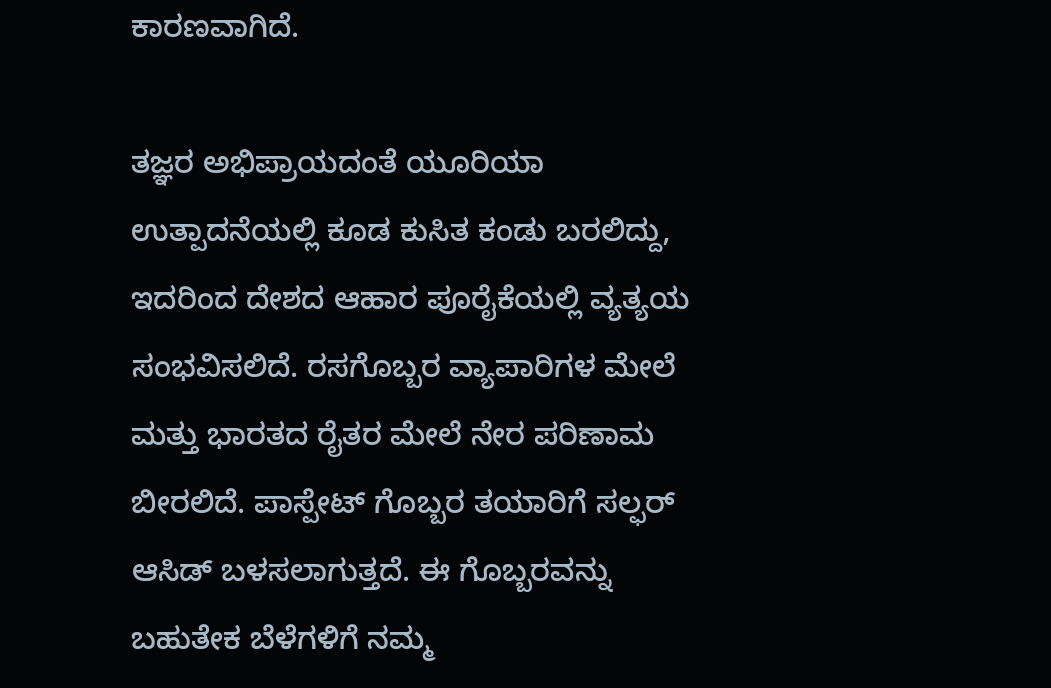ಕಾರಣವಾಗಿದೆ.

ತಜ್ಞರ ಅಭಿಪ್ರಾಯದಂತೆ ಯೂರಿಯಾ ಉತ್ಪಾದನೆಯಲ್ಲಿ ಕೂಡ ಕುಸಿತ ಕಂಡು ಬರಲಿದ್ದು, ಇದರಿಂದ ದೇಶದ ಆಹಾರ ಪೂರೈಕೆಯಲ್ಲಿ ವ್ಯತ್ಯಯ ಸಂಭವಿಸಲಿದೆ. ರಸಗೊಬ್ಬರ ವ್ಯಾಪಾರಿಗಳ ಮೇಲೆ ಮತ್ತು ಭಾರತದ ರೈತರ ಮೇಲೆ ನೇರ ಪರಿಣಾಮ ಬೀರಲಿದೆ. ಪಾಸ್ಪೇಟ್‌ ಗೊಬ್ಬರ ತಯಾರಿಗೆ ಸಲ್ಫರ್‌ ಆಸಿಡ್‌ ಬಳಸಲಾಗುತ್ತದೆ. ಈ ಗೊಬ್ಬರವನ್ನು ಬಹುತೇಕ ಬೆಳೆಗಳಿಗೆ ನಮ್ಮ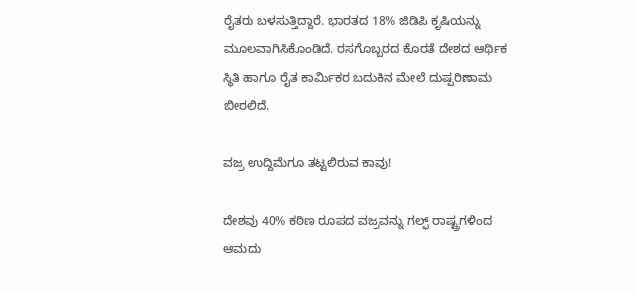ರೈತರು ಬಳಸುತ್ತಿದ್ದಾರೆ. ಭಾರತದ 18% ಜಿಡಿಪಿ ಕೃಷಿಯನ್ನು ಮೂಲವಾಗಿಸಿಕೊಂಡಿದೆ. ರಸಗೊಬ್ಬರದ ಕೊರತೆ ದೇಶದ ಆರ್ಥಿಕ ಸ್ಥಿತಿ ಹಾಗೂ ರೈತ ಕಾರ್ಮಿಕರ ಬದುಕಿನ ಮೇಲೆ ದುಷ್ಪರಿಣಾಮ ಬೀರಲಿದೆ.

ವಜ್ರ ಉದ್ದಿಮೆಗೂ ತಟ್ಟಲಿರುವ ಕಾವು!

ದೇಶವು 40% ಕಠಿಣ ರೂಪದ ವಜ್ರವನ್ನು ಗಲ್ಫ್‌ ರಾಷ್ಟ್ರಗಳಿಂದ ಆಮದು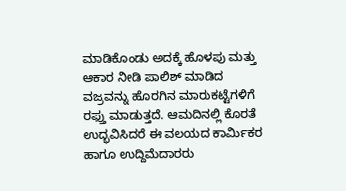ಮಾಡಿಕೊಂಡು ಅದಕ್ಕೆ ಹೊಳಪು ಮತ್ತು ಆಕಾರ ನೀಡಿ ಪಾಲಿಶ್‌ ಮಾಡಿದ ವಜ್ರವನ್ನು ಹೊರಗಿನ ಮಾರುಕಟ್ಟೆಗಳಿಗೆ ರಫ್ತು ಮಾಡುತ್ತದೆ. ಆಮದಿನಲ್ಲಿ ಕೊರತೆ ಉದ್ಭವಿಸಿದರೆ ಈ ವಲಯದ ಕಾರ್ಮಿಕರ ಹಾಗೂ ಉದ್ದಿಮೆದಾರರು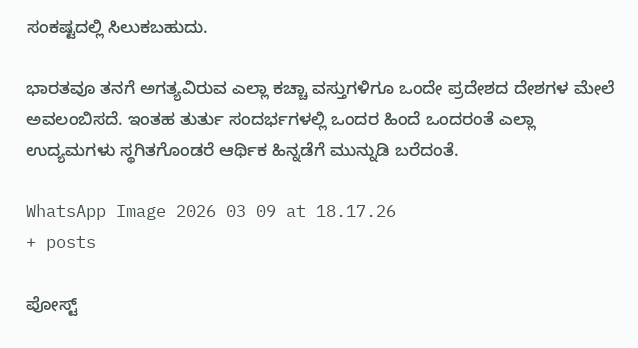ಸಂಕಷ್ಟದಲ್ಲಿ ಸಿಲುಕಬಹುದು.

ಭಾರತವೂ ತನಗೆ ಅಗತ್ಯವಿರುವ ಎಲ್ಲಾ ಕಚ್ಚಾ ವಸ್ತುಗಳಿಗೂ ಒಂದೇ ಪ್ರದೇಶದ ದೇಶಗಳ ಮೇಲೆ ಅವಲಂಬಿಸದೆ. ಇಂತಹ ತುರ್ತು ಸಂದರ್ಭಗಳಲ್ಲಿ ಒಂದರ ಹಿಂದೆ ಒಂದರಂತೆ ಎಲ್ಲಾ ಉದ್ಯಮಗಳು ಸ್ಥಗಿತಗೊಂಡರೆ ಆರ್ಥಿಕ ಹಿನ್ನಡೆಗೆ ಮುನ್ನುಡಿ ಬರೆದಂತೆ.

WhatsApp Image 2026 03 09 at 18.17.26
+ posts

ಪೋಸ್ಟ್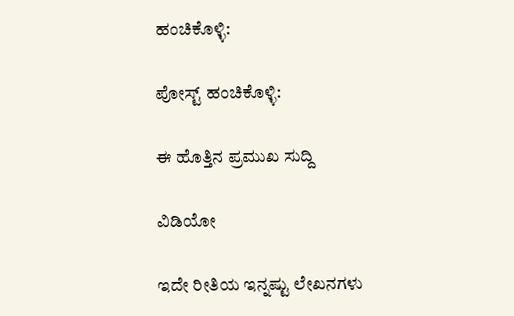ಹಂಚಿಕೊಳ್ಳಿ:

ಪೋಸ್ಟ್ ಹಂಚಿಕೊಳ್ಳಿ:

ಈ ಹೊತ್ತಿನ ಪ್ರಮುಖ ಸುದ್ದಿ

ವಿಡಿಯೋ

ಇದೇ ರೀತಿಯ ಇನ್ನಷ್ಟು ಲೇಖನಗಳು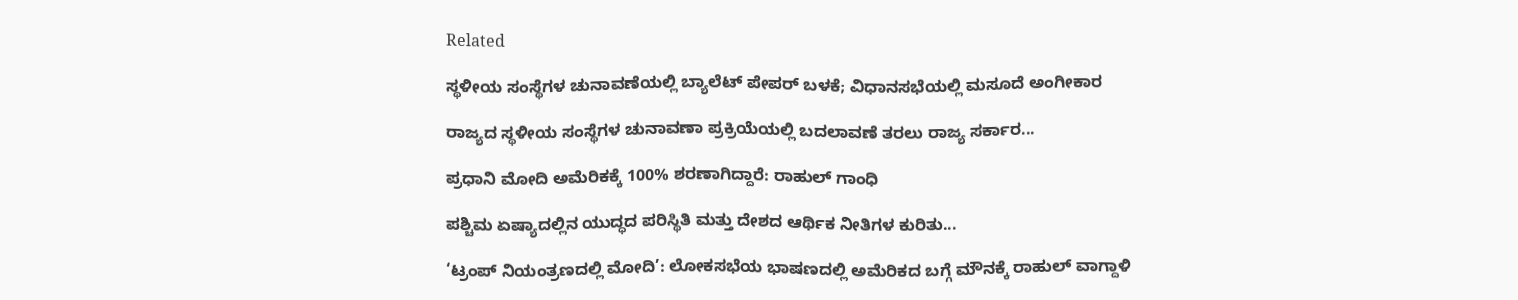Related

ಸ್ಥಳೀಯ ಸಂಸ್ಥೆಗಳ ಚುನಾವಣೆಯಲ್ಲಿ ಬ್ಯಾಲೆಟ್ ಪೇಪರ್ ಬಳಕೆ; ವಿಧಾನಸಭೆಯಲ್ಲಿ ಮಸೂದೆ ಅಂಗೀಕಾರ

ರಾಜ್ಯದ ಸ್ಥಳೀಯ ಸಂಸ್ಥೆಗಳ ಚುನಾವಣಾ ಪ್ರಕ್ರಿಯೆಯಲ್ಲಿ ಬದಲಾವಣೆ ತರಲು ರಾಜ್ಯ ಸರ್ಕಾರ...

ಪ್ರಧಾನಿ ಮೋದಿ ಅಮೆರಿಕಕ್ಕೆ 100% ಶರಣಾಗಿದ್ದಾರೆ: ರಾಹುಲ್ ಗಾಂಧಿ

ಪಶ್ಚಿಮ ಏಷ್ಯಾದಲ್ಲಿನ ಯುದ್ಧದ ಪರಿಸ್ಥಿತಿ ಮತ್ತು ದೇಶದ ಆರ್ಥಿಕ ನೀತಿಗಳ ಕುರಿತು...

‘ಟ್ರಂಪ್ ನಿಯಂತ್ರಣದಲ್ಲಿ ಮೋದಿ’: ಲೋಕಸಭೆಯ ಭಾಷಣದಲ್ಲಿ ಅಮೆರಿಕದ ಬಗ್ಗೆ ಮೌನಕ್ಕೆ ರಾಹುಲ್ ವಾಗ್ದಾಳಿ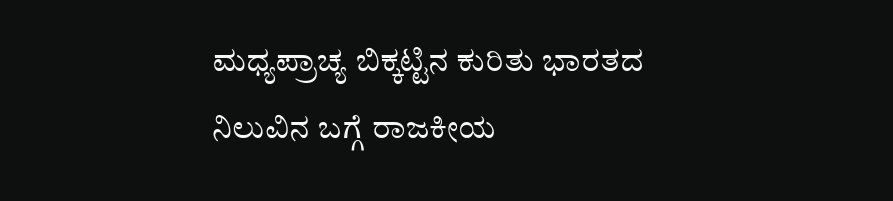ಮಧ್ಯಪ್ರಾಚ್ಯ ಬಿಕ್ಕಟ್ಟಿನ ಕುರಿತು ಭಾರತದ ನಿಲುವಿನ ಬಗ್ಗೆ ರಾಜಕೀಯ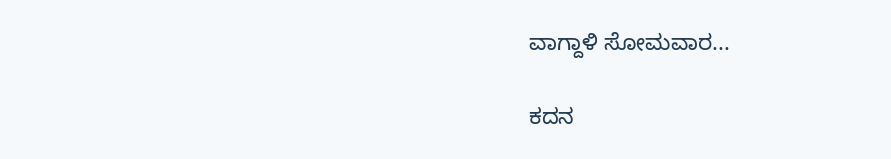ವಾಗ್ದಾಳಿ ಸೋಮವಾರ...

ಕದನ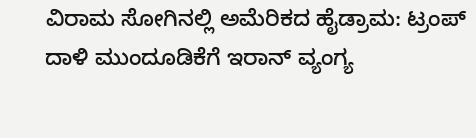ವಿರಾಮ ಸೋಗಿನಲ್ಲಿ ಅಮೆರಿಕದ ಹೈಡ್ರಾಮ: ಟ್ರಂಪ್ ದಾಳಿ ಮುಂದೂಡಿಕೆಗೆ ಇರಾನ್ ವ್ಯಂಗ್ಯ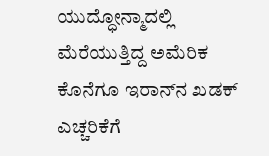ಯುದ್ಧೋನ್ಮಾದಲ್ಲಿ ಮೆರೆಯುತ್ತಿದ್ದ ಅಮೆರಿಕ ಕೊನೆಗೂ ಇರಾನ್‌ನ ಖಡಕ್ ಎಚ್ಚರಿಕೆಗೆ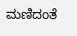ಮಣಿದಂತೆ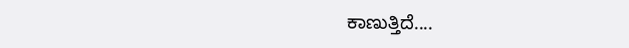ಕಾಣುತ್ತಿದೆ....